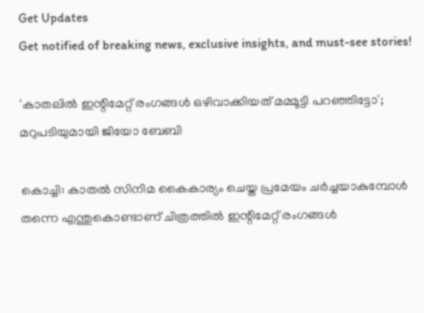Get Updates
Get notified of breaking news, exclusive insights, and must-see stories!

'കാതലിൽ ഇന്റിമേറ്റ് രംഗങ്ങൾ ഒഴിവാക്കിയത് മമ്മൂട്ടി പറഞ്ഞിട്ടോ'; മറുപടിയുമായി ജിയോ ബേബി

കൊച്ചി: കാതൽ സിനിമ കൈകാര്യം ചെയ്ത പ്രമേയം ചർച്ചയാകുമ്പോൾ തന്നെ എന്തുകൊണ്ടാണ് ചിത്രത്തിൽ ഇന്റിമേറ്റ് രംഗങ്ങൾ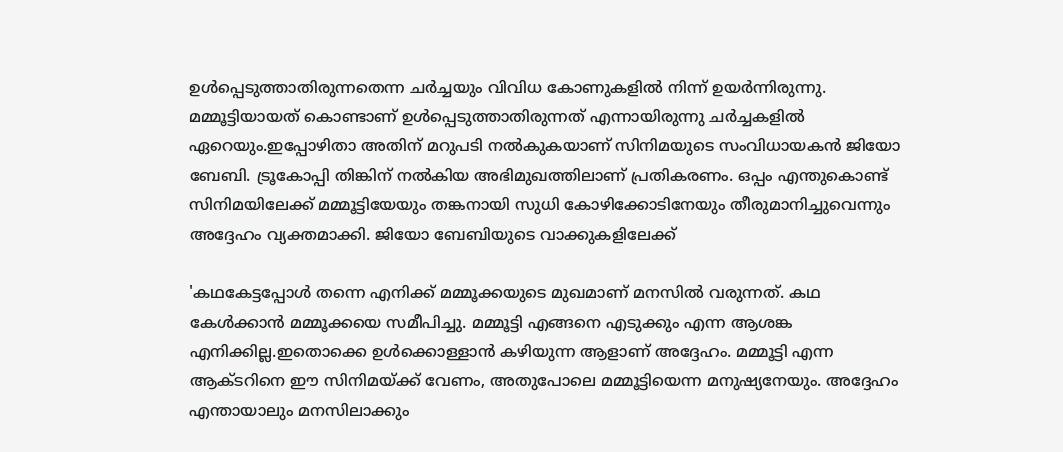ഉൾപ്പെടുത്താതിരുന്നതെന്ന ചർച്ചയും വിവിധ കോണുകളിൽ നിന്ന് ഉയർന്നിരുന്നു. മമ്മൂട്ടിയായത് കൊണ്ടാണ് ഉൾപ്പെടുത്താതിരുന്നത് എന്നായിരുന്നു ചർച്ചകളിൽ ഏറെയും.ഇപ്പോഴിതാ അതിന് മറുപടി നൽകുകയാണ് സിനിമയുടെ സംവിധായകൻ ജിയോ ബേബി. ട്രൂകോപ്പി തിങ്കിന് നൽകിയ അഭിമുഖത്തിലാണ് പ്രതികരണം. ഒപ്പം എന്തുകൊണ്ട് സിനിമയിലേക്ക് മമ്മൂട്ടിയേയും തങ്കനായി സുധി കോഴിക്കോടിനേയും തീരുമാനിച്ചുവെന്നും അദ്ദേഹം വ്യക്തമാക്കി. ജിയോ ബേബിയുടെ വാക്കുകളിലേക്ക്

'കഥകേട്ടപ്പോൾ തന്നെ എനിക്ക് മമ്മൂക്കയുടെ മുഖമാണ് മനസിൽ വരുന്നത്. കഥ കേൾക്കാൻ മമ്മൂക്കയെ സമീപിച്ചു. മമ്മൂട്ടി എങ്ങനെ എടുക്കും എന്ന ആശങ്ക എനിക്കില്ല.ഇതൊക്കെ ഉൾക്കൊള്ളാൻ കഴിയുന്ന ആളാണ് അദ്ദേഹം. മമ്മൂട്ടി എന്ന ആക്ടറിനെ ഈ സിനിമയ്ക്ക് വേണം, അതുപോലെ മമ്മൂട്ടിയെന്ന മനുഷ്യനേയും. അദ്ദേഹം എന്തായാലും മനസിലാക്കും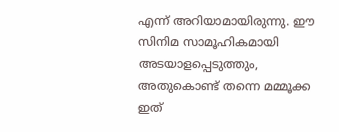എന്ന് അറിയാമായിരുന്നു. ഈ സിനിമ സാമൂഹികമായി അടയാളപ്പെടുത്തും, അതുകൊണ്ട് തന്നെ മമ്മൂക്ക ഇത്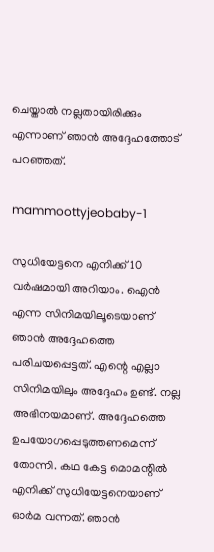ചെയ്താൽ നല്ലതായിരിക്കും എന്നാണ് ഞാൻ അദ്ദേഹത്തോട് പറഞ്ഞത്.

mammoottyjeobaby-1

സുധിയേട്ടനെ എനിക്ക് 10 വർഷമായി അറിയാം. ഐൻ എന്ന സിനിമയിലൂടെയാണ് ഞാൻ അദ്ദേഹത്തെ പരിചയപ്പെട്ടത്. എന്റെ എല്ലാ സിനിമയിലും അദ്ദേഹം ഉണ്ട്. നല്ല അഭിനയമാണ്. അദ്ദേഹത്തെ ഉപയോഗപ്പെടുത്തണമെന്ന് തോന്നി. കഥ കേട്ട മൊമന്റിൽ എനിക്ക് സുധിയേട്ടനെയാണ് ഓർമ വന്നത്. ഞാൻ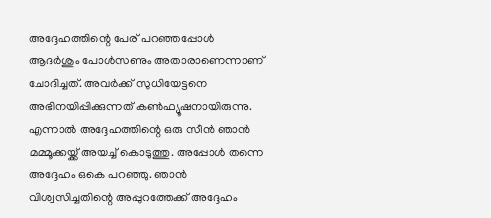അദ്ദേഹത്തിന്റെ പേര് പറഞ്ഞപ്പോൾ ആദർശും പോൾസണും അതാരാണെന്നാണ് ചോദിച്ചത്. അവർക്ക് സുധിയേട്ടനെ അഭിനയിപ്പിക്കുന്നത് കൺഫ്യൂഷനായിരുന്നു. എന്നാൽ അദ്ദേഹത്തിന്റെ ഒരു സീൻ ഞാൻ മമ്മൂക്കയ്ക്ക് അയച്ച് കൊടുത്തു. അപ്പോൾ തന്നെ അദ്ദേഹം ഒകെ പറഞ്ഞു. ഞാൻ വിശ്വസിച്ചതിന്റെ അപ്പുറത്തേക്ക് അദ്ദേഹം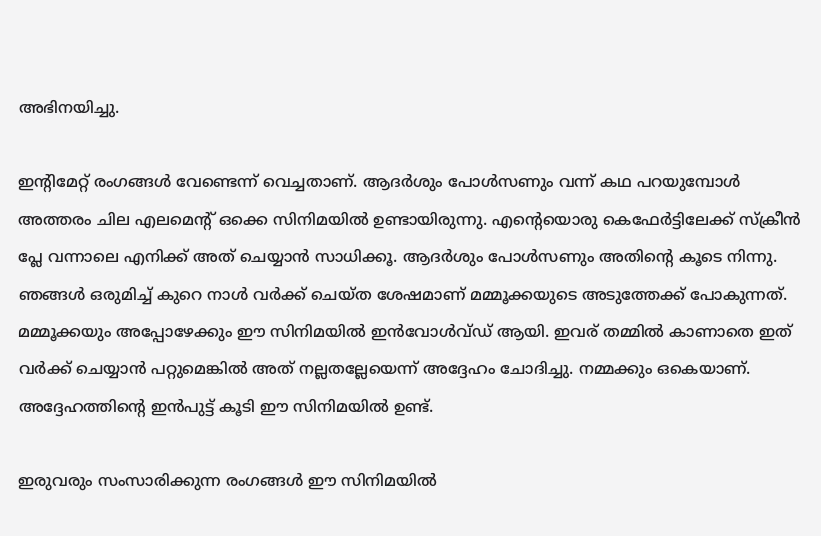അഭിനയിച്ചു.

ഇന്റിമേറ്റ് രംഗങ്ങൾ വേണ്ടെന്ന് വെച്ചതാണ്. ആദർശും പോൾസണും വന്ന് കഥ പറയുമ്പോൾ അത്തരം ചില എലമെന്റ് ഒക്കെ സിനിമയിൽ ഉണ്ടായിരുന്നു. എന്റെയൊരു കെഫേർട്ടിലേക്ക് സ്ക്രീൻ പ്ലേ വന്നാലെ എനിക്ക് അത് ചെയ്യാൻ സാധിക്കൂ. ആദർശും പോൾസണും അതിന്റെ കൂടെ നിന്നു. ഞങ്ങൾ ഒരുമിച്ച് കുറെ നാൾ വർക്ക് ചെയ്ത ശേഷമാണ് മമ്മൂക്കയുടെ അടുത്തേക്ക് പോകുന്നത്. മമ്മൂക്കയും അപ്പോഴേക്കും ഈ സിനിമയിൽ ഇൻവോൾവ്ഡ് ആയി. ഇവര് തമ്മിൽ കാണാതെ ഇത് വർക്ക് ചെയ്യാൻ പറ്റുമെങ്കിൽ അത് നല്ലതല്ലേയെന്ന് അദ്ദേഹം ചോദിച്ചു. നമ്മക്കും ഒകെയാണ്. അദ്ദേഹത്തിന്റെ ഇൻപുട്ട് കൂടി ഈ സിനിമയിൽ ഉണ്ട്.

ഇരുവരും സംസാരിക്കുന്ന രംഗങ്ങൾ ഈ സിനിമയിൽ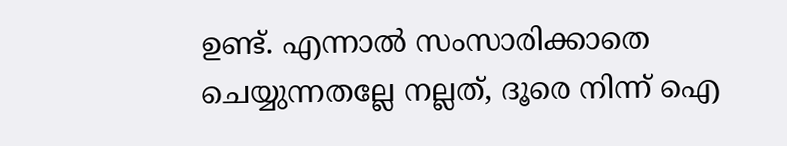ഉണ്ട്. എന്നാൽ സംസാരിക്കാതെ ചെയ്യുന്നതല്ലേ നല്ലത്, ദൂരെ നിന്ന് ഐ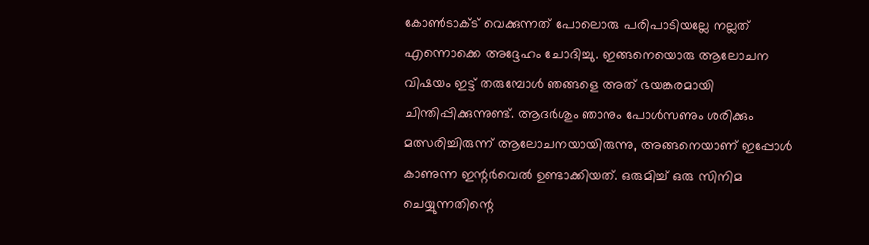കോൺടാക്ട് വെക്കുന്നത് പോലൊരു പരിപാടിയല്ലേ നല്ലത് എന്നൊക്കെ അദ്ദേഹം ചോദിച്ചു. ഇങ്ങനെയൊരു ആലോചന വിഷയം ഇട്ട് തരുമ്പോൾ ഞങ്ങളെ അത് ഭയങ്കരമായി ചിന്തിപ്പിക്കുന്നുണ്ട്. ആദർശും ഞാനും പോൾസണും ശരിക്കും മത്സരിച്ചിരുന്ന് ആലോചനയായിരുന്നു, അങ്ങനെയാണ് ഇപ്പോൾ കാണുന്ന ഇന്റർവെൽ ഉണ്ടാക്കിയത്. ഒരുമിച്ച് ഒരു സിനിമ ചെയ്യുന്നതിന്റെ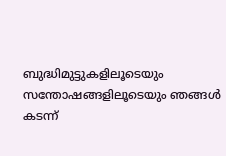ബുദ്ധിമുട്ടുകളിലൂടെയും സന്തോഷങ്ങളിലൂടെയും ‍ഞങ്ങൾ കടന്ന്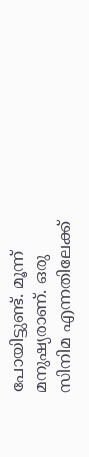പോയിട്ടുണ്ട്. മൂന്ന് മനുഷ്യരാണ്. ഒരു സിനിമ എന്നതിലേക്ക്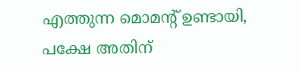എത്തുന്ന മൊമന്റ് ഉണ്ടായി, പക്ഷേ അതിന്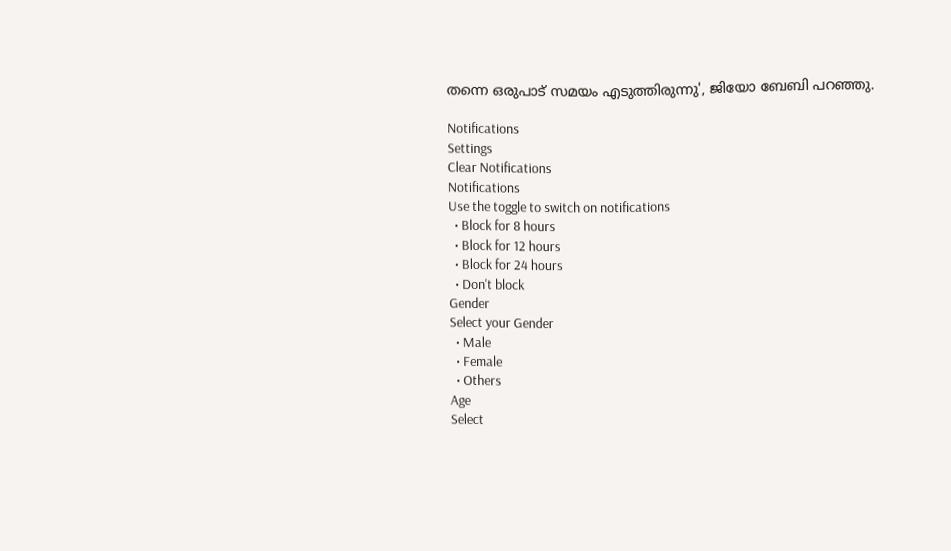തന്നെ ഒരുപാട് സമയം എടുത്തിരുന്നു', ജിയോ ബേബി പറഞ്ഞു.

Notifications
Settings
Clear Notifications
Notifications
Use the toggle to switch on notifications
  • Block for 8 hours
  • Block for 12 hours
  • Block for 24 hours
  • Don't block
Gender
Select your Gender
  • Male
  • Female
  • Others
Age
Select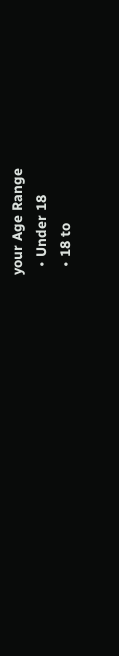your Age Range
  • Under 18
  • 18 to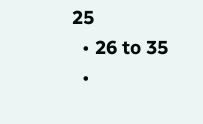25
  • 26 to 35
  •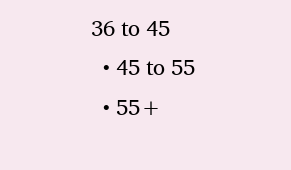36 to 45
  • 45 to 55
  • 55+